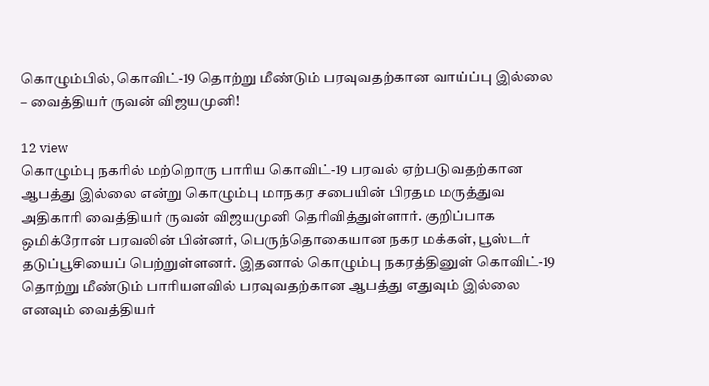கொழும்பில், கொவிட்-19 தொற்று மீண்டும் பரவுவதற்கான வாய்ப்பு இல்லை – வைத்தியர் ருவன் விஜயமுனி!

12 view
கொழும்பு நகரில் மற்றொரு பாரிய கொவிட்-19 பரவல் ஏற்படுவதற்கான ஆபத்து இல்லை என்று கொழும்பு மாநகர சபையின் பிரதம மருத்துவ அதிகாரி வைத்தியர் ருவன் விஜயமுனி தெரிவித்துள்ளார். குறிப்பாக ஒமிக்ரோன் பரவலின் பின்னர், பெருந்தொகையான நகர மக்கள், பூஸ்டர் தடுப்பூசியைப் பெற்றுள்ளனர். இதனால் கொழும்பு நகரத்தினுள் கொவிட்-19 தொற்று மீண்டும் பாரியளவில் பரவுவதற்கான ஆபத்து எதுவும் இல்லை எனவும் வைத்தியர்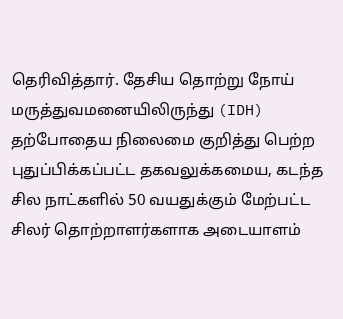தெரிவித்தார். தேசிய தொற்று நோய் மருத்துவமனையிலிருந்து (IDH) தற்போதைய நிலைமை குறித்து பெற்ற புதுப்பிக்கப்பட்ட தகவலுக்கமைய, கடந்த சில நாட்களில் 50 வயதுக்கும் மேற்பட்ட சிலர் தொற்றாளர்களாக அடையாளம்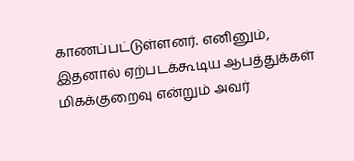காணப்பட்டுள்ளனர். எனினும், இதனால் ஏற்படக்கூடிய ஆபத்துக்கள் மிகக்குறைவு என்றும் அவர்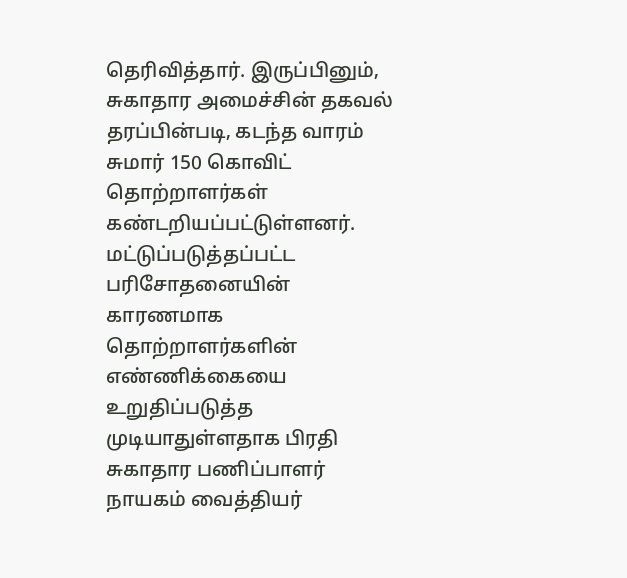தெரிவித்தார். இருப்பினும், சுகாதார அமைச்சின் தகவல் தரப்பின்படி, கடந்த வாரம் சுமார் 150 கொவிட் தொற்றாளர்கள் கண்டறியப்பட்டுள்ளனர். மட்டுப்படுத்தப்பட்ட பரிசோதனையின் காரணமாக தொற்றாளர்களின் எண்ணிக்கையை உறுதிப்படுத்த முடியாதுள்ளதாக பிரதி சுகாதார பணிப்பாளர் நாயகம் வைத்தியர்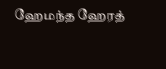ஹேமந்த ஹேரத்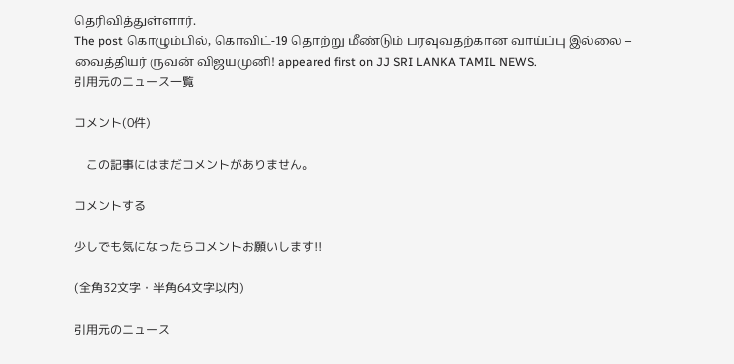தெரிவித்துள்ளார்.
The post கொழும்பில், கொவிட்-19 தொற்று மீண்டும் பரவுவதற்கான வாய்ப்பு இல்லை – வைத்தியர் ருவன் விஜயமுனி! appeared first on JJ SRI LANKA TAMIL NEWS.
引用元のニュース一覧

コメント(0件)

    この記事にはまだコメントがありません。

コメントする

少しでも気になったらコメントお願いします!!

(全角32文字・半角64文字以内)

引用元のニュース